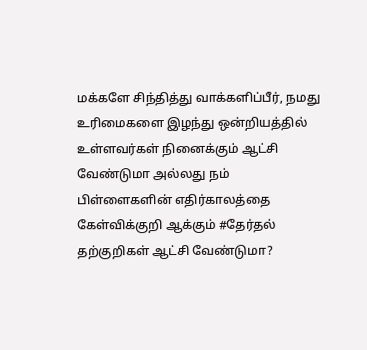மக்களே சிந்தித்து வாக்களிப்பீர், நமது உரிமைகளை இழந்து ஒன்றியத்தில் உள்ளவர்கள் நினைக்கும் ஆட்சி வேண்டுமா அல்லது நம் பிள்ளைகளின் எதிர்காலத்தை கேள்விக்குறி ஆக்கும் #தேர்தல் தற்குறிகள் ஆட்சி வேண்டுமா?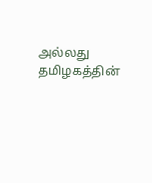அல்லது தமிழகத்தின்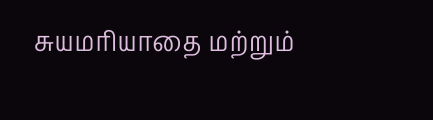சுயமரியாதை மற்றும்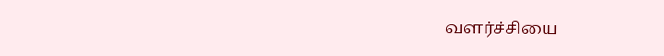வளர்ச்சியை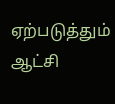ஏற்படுத்தும் ஆட்சி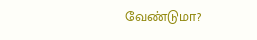வேண்டுமா?